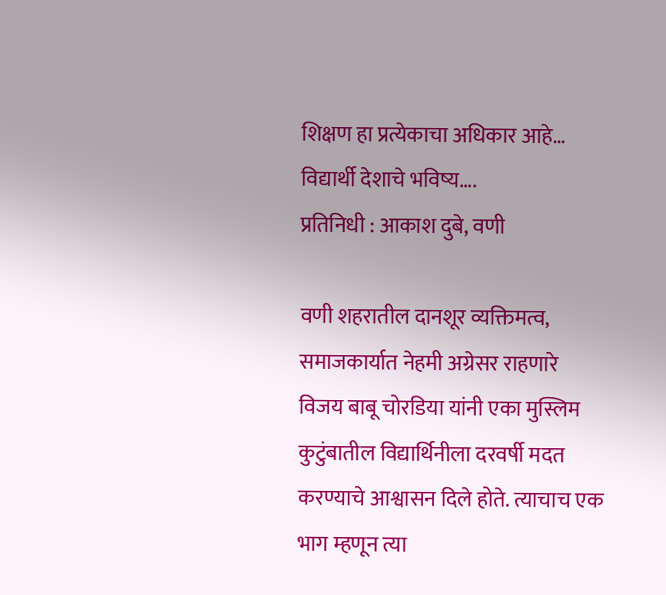शिक्षण हा प्रत्येकाचा अधिकार आहे… विद्यार्थी देशाचे भविष्य….
प्रतिनिधी : आकाश दुबे, वणी

वणी शहरातील दानशूर व्यक्तिमत्व, समाजकार्यात नेहमी अग्रेसर राहणारे विजय बाबू चोरडिया यांनी एका मुस्लिम कुटुंबातील विद्यार्थिनीला दरवर्षी मदत करण्याचे आश्वासन दिले होते. त्याचाच एक भाग म्हणून त्या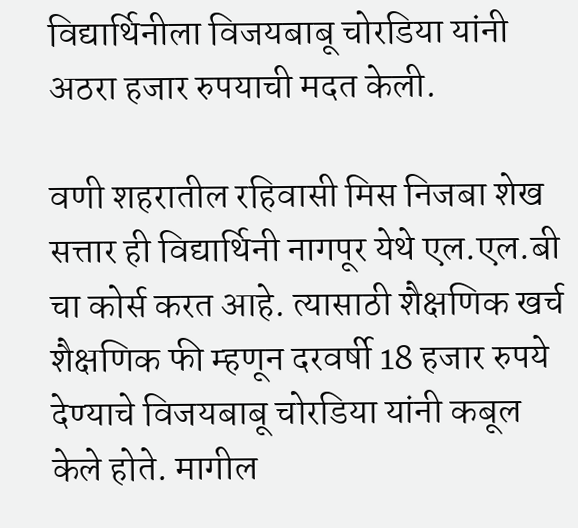विद्यार्थिनीला विजयबाबू चोरडिया यांनी अठरा हजार रुपयाची मदत केली.

वणी शहरातील रहिवासी मिस निजबा शेख सत्तार ही विद्यार्थिनी नागपूर येथे एल.एल.बी चा कोर्स करत आहे. त्यासाठी शैक्षणिक खर्च शैक्षणिक फी म्हणून दरवर्षी 18 हजार रुपये देण्याचे विजयबाबू चोरडिया यांनी कबूल केले होते. मागील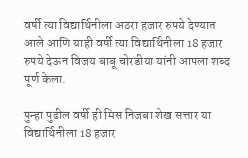वर्षी त्या विद्यार्थिनीला अठरा हजार रुपये देण्यात आले आणि याही वर्षी त्या विद्यार्थिनीला 18 हजार रुपये देऊन विजय बाबू चोरडीया यांनी आपला शब्द पूर्ण केला.

पुन्हा पुढील वर्षी ही मिस निजबा शेख सत्तार या विद्यार्थिनीला 18 हजार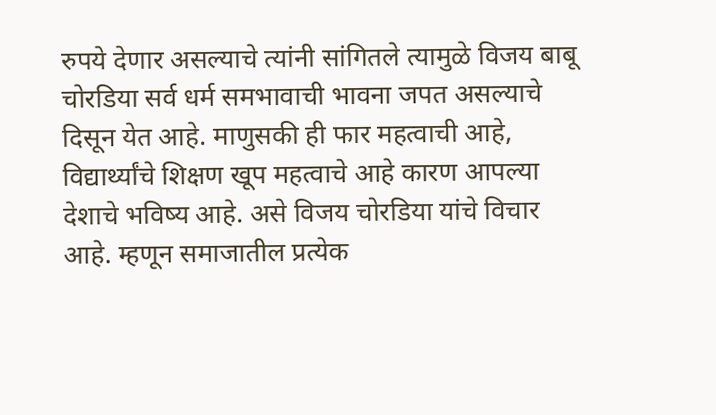रुपये देणार असल्याचे त्यांनी सांगितले त्यामुळे विजय बाबू चोरडिया सर्व धर्म समभावाची भावना जपत असल्याचे दिसून येत आहे. माणुसकी ही फार महत्वाची आहे, विद्यार्थ्यांचे शिक्षण खूप महत्वाचे आहे कारण आपल्या देशाचे भविष्य आहे. असे विजय चोरडिया यांचे विचार आहे. म्हणून समाजातील प्रत्येक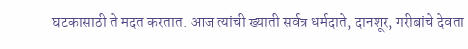घटकासाठी ते मदत करतात. आज त्यांची ख्याती सर्वत्र धर्मदाते, दानशूर, गरीबांचे देवता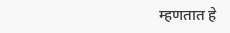म्हणतात हे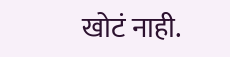खोटं नाही.